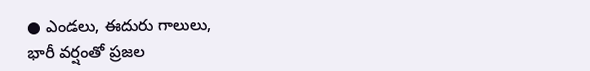● ఎండలు, ఈదురు గాలులు,
భారీ వర్షంతో ప్రజల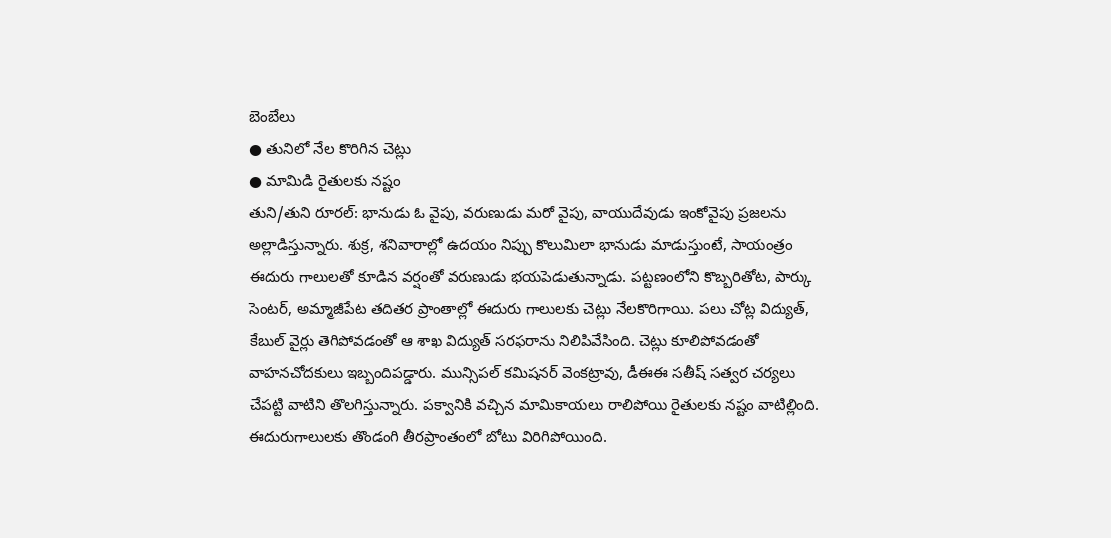బెంబేలు
● తునిలో నేల కొరిగిన చెట్లు
● మామిడి రైతులకు నష్టం
తుని/తుని రూరల్: భానుడు ఓ వైపు, వరుణుడు మరో వైపు, వాయుదేవుడు ఇంకోవైపు ప్రజలను అల్లాడిస్తున్నారు. శుక్ర, శనివారాల్లో ఉదయం నిప్పు కొలుమిలా భానుడు మాడుస్తుంటే, సాయంత్రం ఈదురు గాలులతో కూడిన వర్షంతో వరుణుడు భయపెడుతున్నాడు. పట్టణంలోని కొబ్బరితోట, పార్కు సెంటర్, అమ్మాజీపేట తదితర ప్రాంతాల్లో ఈదురు గాలులకు చెట్లు నేలకొరిగాయి. పలు చోట్ల విద్యుత్, కేబుల్ వైర్లు తెగిపోవడంతో ఆ శాఖ విద్యుత్ సరఫరాను నిలిపివేసింది. చెట్లు కూలిపోవడంతో వాహనచోదకులు ఇబ్బందిపడ్డారు. మున్సిపల్ కమిషనర్ వెంకట్రావు, డీఈఈ సతీష్ సత్వర చర్యలు చేపట్టి వాటిని తొలగిస్తున్నారు. పక్వానికి వచ్చిన మామికాయలు రాలిపోయి రైతులకు నష్టం వాటిల్లింది. ఈదురుగాలులకు తొండంగి తీరప్రాంతంలో బోటు విరిగిపోయింది.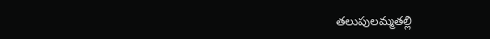తలుపులమ్మతల్లి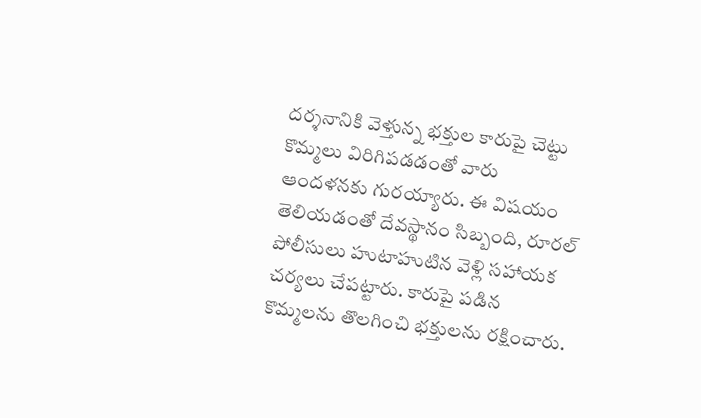దర్శనానికి వెళ్తున్న భక్తుల కారుపై చెట్టు కొమ్మలు విరిగిపడడంతో వారు ఆందళనకు గురయ్యారు. ఈ విషయం తెలియడంతో దేవస్థానం సిబ్బంది, రూరల్ పోలీసులు హుటాహుటిన వెళ్లి సహాయక చర్యలు చేపట్టారు. కారుపై పడిన కొమ్మలను తొలగించి భక్తులను రక్షించారు.